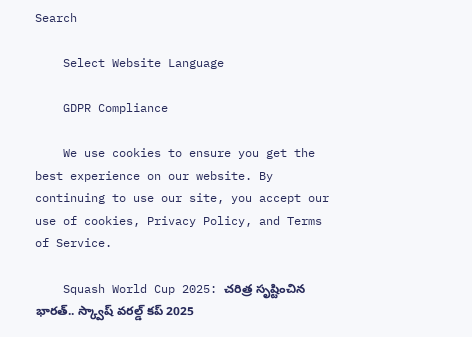Search

    Select Website Language

    GDPR Compliance

    We use cookies to ensure you get the best experience on our website. By continuing to use our site, you accept our use of cookies, Privacy Policy, and Terms of Service.

    Squash World Cup 2025: చరిత్ర సృష్టించిన భారత్.. స్క్వాష్ వరల్డ్ కప్ 2025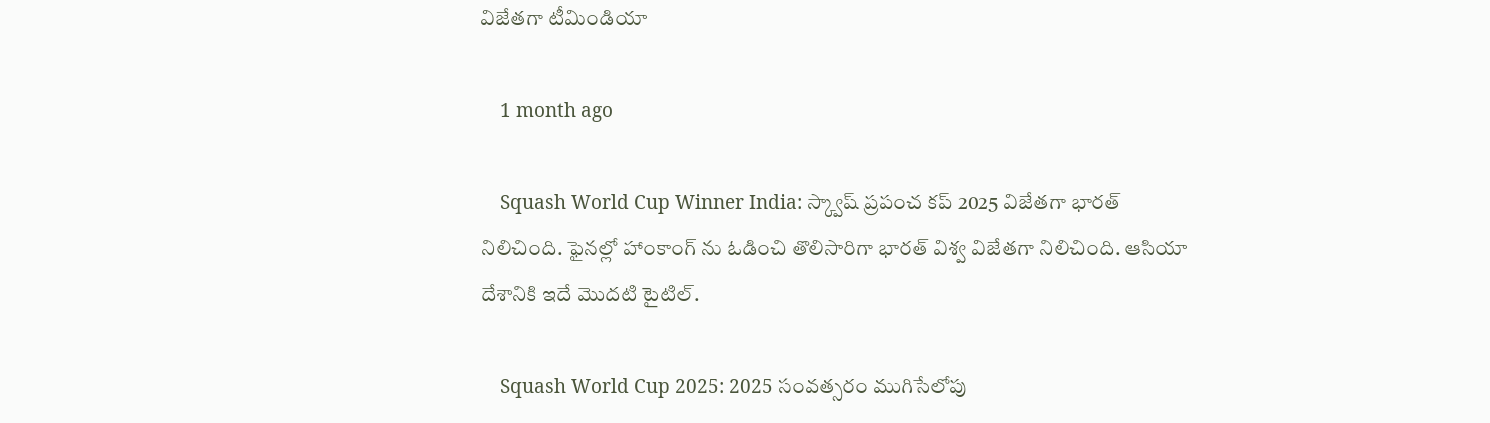విజేతగా టీమిండియా

    1 month ago

    Squash World Cup Winner India: స్క్వాష్ ప్రపంచ కప్ 2025 విజేతగా భారత్ నిలిచింది. ఫైనల్లో హాంకాంగ్ ను ఓడించి తొలిసారిగా భారత్ విశ్వ విజేతగా నిలిచింది. ఆసియా దేశానికి ఇదే మొదటి టైటిల్.

    Squash World Cup 2025: 2025 సంవత్సరం ముగిసేలోపు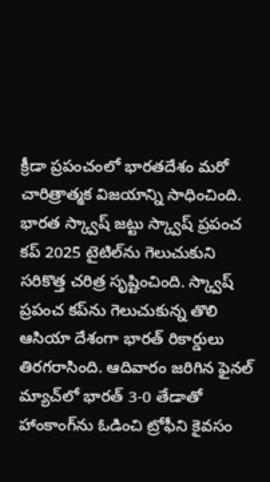క్రీడా ప్రపంచంలో భారతదేశం మరో చారిత్రాత్మక విజయాన్ని సాధించింది. భారత స్క్వాష్ జట్టు స్క్వాష్ ప్రపంచ కప్ 2025 టైటిల్‌ను గెలుచుకుని సరికొత్త చరిత్ర సృష్టించింది. స్క్వాష్ ప్రపంచ కప్‌ను గెలుచుకున్న తొలి ఆసియా దేశంగా భారత్ రికార్డులు తిరగరాసింది. ఆదివారం జరిగిన ఫైనల్ మ్యాచ్‌లో భారత్ 3-0 తేడాతో హాంకాంగ్‌ను ఓడించి ట్రోఫీని కైవసం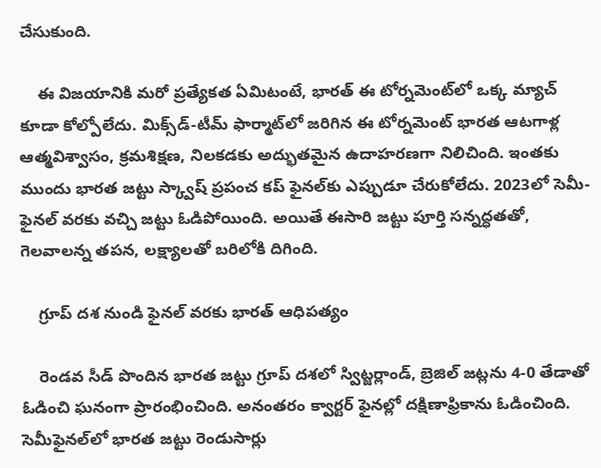చేసుకుంది.

    ఈ విజయానికి మరో ప్రత్యేకత ఏమిటంటే, భారత్ ఈ టోర్నమెంట్‌లో ఒక్క మ్యాచ్ కూడా కోల్పోలేదు. మిక్స్‌డ్-టీమ్ ఫార్మాట్‌లో జరిగిన ఈ టోర్నమెంట్ భారత ఆటగాళ్ల ఆత్మవిశ్వాసం, క్రమశిక్షణ, నిలకడకు అద్భుతమైన ఉదాహరణగా నిలిచింది. ఇంతకు ముందు భారత జట్టు స్క్వాష్ ప్రపంచ కప్ ఫైనల్‌కు ఎప్పుడూ చేరుకోలేదు. 2023లో సెమీ-ఫైనల్‌ వరకు వచ్చి జట్టు ఓడిపోయింది. అయితే ఈసారి జట్టు పూర్తి సన్నద్ధతతో, గెలవాలన్న తపన, లక్ష్యాలతో బరిలోకి దిగింది.

    గ్రూప్ దశ నుండి ఫైనల్ వరకు భారత్ ఆధిపత్యం

    రెండవ సీడ్ పొందిన భారత జట్టు గ్రూప్ దశలో స్విట్జర్లాండ్, బ్రెజిల్‌ జట్లను 4-0 తేడాతో ఓడించి ఘనంగా ప్రారంభించింది. అనంతరం క్వార్టర్ ఫైనల్లో దక్షిణాఫ్రికాను ఓడించింది. సెమీఫైనల్‌లో భారత జట్టు రెండుసార్లు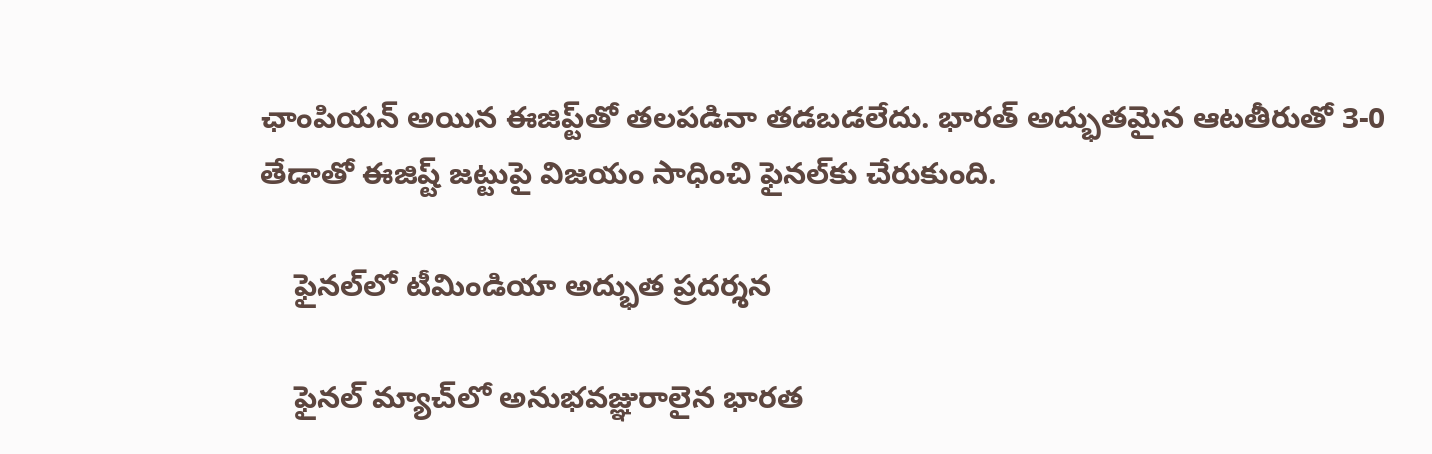ఛాంపియన్ అయిన ఈజిప్ట్‌తో తలపడినా తడబడలేదు. భారత్ అద్భుతమైన ఆటతీరుతో 3-0 తేడాతో ఈజిష్ట్ జట్టుపై విజయం సాధించి ఫైనల్‌కు చేరుకుంది.

    ఫైనల్‌లో టీమిండియా అద్భుత ప్రదర్శన

    ఫైనల్ మ్యాచ్‌లో అనుభవజ్ఞురాలైన భారత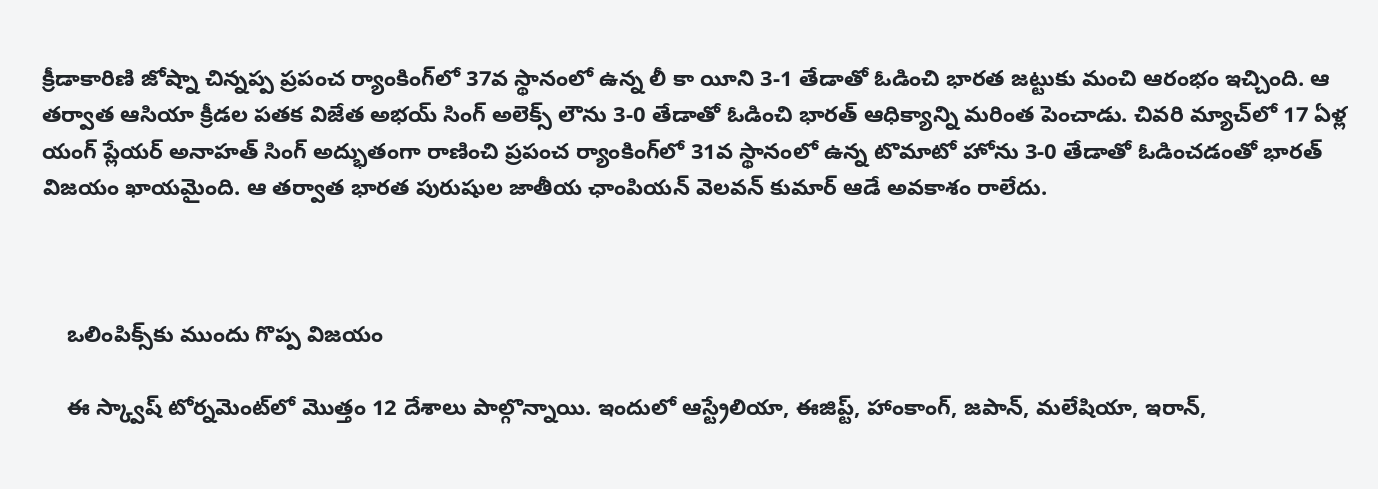క్రీడాకారిణి జోష్నా చిన్నప్ప ప్రపంచ ర్యాంకింగ్‌లో 37వ స్థానంలో ఉన్న లీ కా యీని 3-1 తేడాతో ఓడించి భారత జట్టుకు మంచి ఆరంభం ఇచ్చింది. ఆ తర్వాత ఆసియా క్రీడల పతక విజేత అభయ్ సింగ్ అలెక్స్ లౌను 3-0 తేడాతో ఓడించి భారత్ ఆధిక్యాన్ని మరింత పెంచాడు. చివరి మ్యాచ్‌లో 17 ఏళ్ల యంగ్ ప్లేయర్ అనాహత్ సింగ్ అద్భుతంగా రాణించి ప్రపంచ ర్యాంకింగ్‌లో 31వ స్థానంలో ఉన్న టొమాటో హోను 3-0 తేడాతో ఓడించడంతో భారత్‌ విజయం ఖాయమైంది. ఆ తర్వాత భారత పురుషుల జాతీయ ఛాంపియన్ వెలవన్ కుమార్ ఆడే అవకాశం రాలేదు.



    ఒలింపిక్స్‌కు ముందు గొప్ప విజయం

    ఈ స్క్వాష్ టోర్నమెంట్‌లో మొత్తం 12 దేశాలు పాల్గొన్నాయి. ఇందులో ఆస్ట్రేలియా, ఈజిప్ట్, హాంకాంగ్, జపాన్, మలేషియా, ఇరాన్,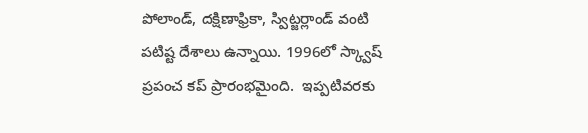పోలాండ్, దక్షిణాఫ్రికా, స్విట్జర్లాండ్ వంటి పటిష్ట దేశాలు ఉన్నాయి. 1996లో స్క్వాష్ ప్రపంచ కప్ ప్రారంభమైంది.  ఇప్పటివరకు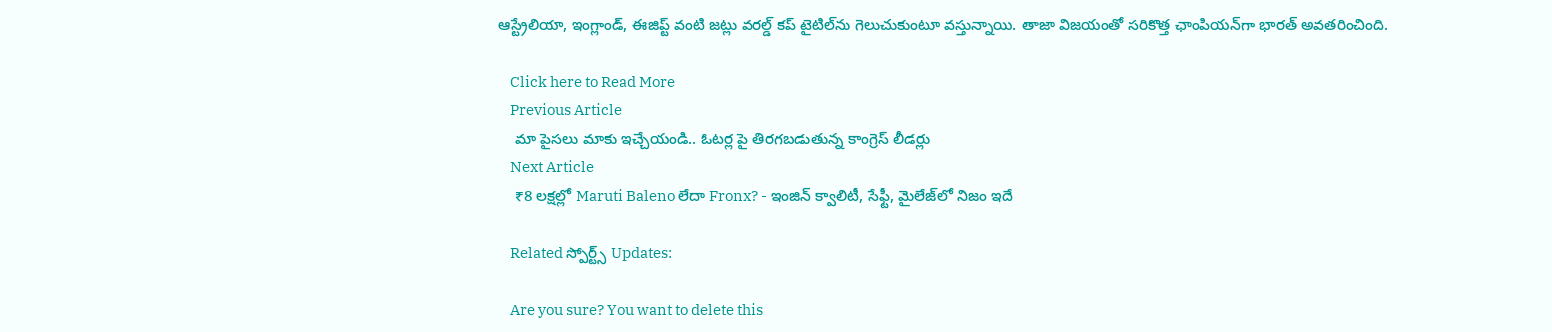ఆస్ట్రేలియా, ఇంగ్లాండ్, ఈజిప్ట్ వంటి జట్లు వరల్డ్ కప్ టైటిల్‌ను గెలుచుకుంటూ వస్తున్నాయి. తాజా విజయంతో సరికొత్త ఛాంపియన్‌గా భారత్ అవతరించింది.

    Click here to Read More
    Previous Article
    మా పైసలు మాకు ఇచ్చేయండి.. ఓటర్ల పై తిరగబడుతున్న కాంగ్రెస్ లీడర్లు
    Next Article
    ₹8 లక్షల్లో Maruti Baleno లేదా Fronx? - ఇంజిన్‌ క్వాలిటీ, సేఫ్టీ, మైలేజ్‌లో నిజం ఇదే

    Related స్పోర్ట్స్ Updates:

    Are you sure? You want to delete this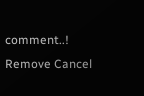comment..! Remove Cancel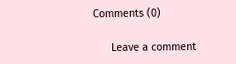Comments (0)

      Leave a comment